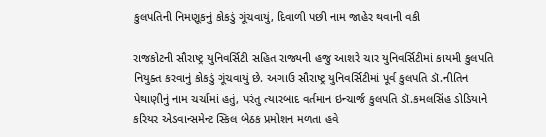કુલપતિની નિમણૂકનું કોકડું ગૂંચવાયું, દિવાળી પછી નામ જાહેર થવાની વકી

રાજકોટની સૌરાષ્ટ્ર યુનિવર્સિટી સહિત રાજ્યની હજુ આશરે ચાર યુનિવર્સિટીમાં કાયમી કુલપતિ નિયુક્ત કરવાનું કોકડું ગૂંચવાયું છે. અગાઉ સૌરાષ્ટ્ર યુનિવર્સિટીમાં પૂર્વ કુલપતિ ડૉ.નીતિન પેથાણીનું નામ ચર્ચામાં હતું, પરંતુ ત્યારબાદ વર્તમાન ઇન્ચાર્જ કુલપતિ ડૉ.કમલસિંહ ડોડિયાને કરિયર એડવાન્સમેન્ટ સ્કિલ બેઠક પ્રમોશન મળતા હવે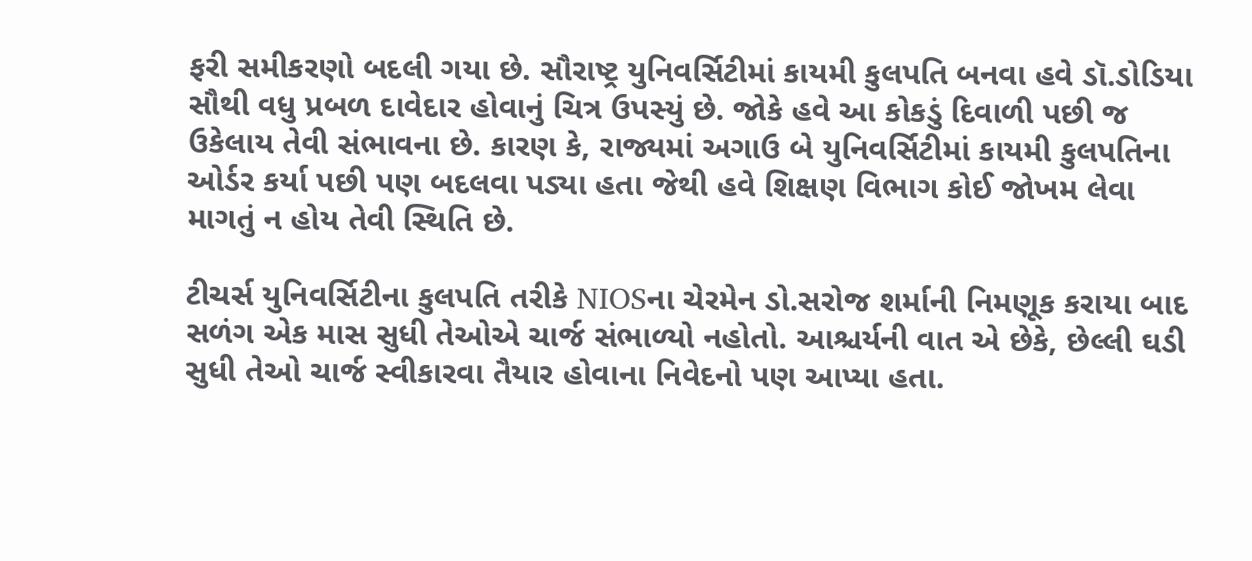ફરી સમીકરણો બદલી ગયા છે. સૌરાષ્ટ્ર યુનિવર્સિટીમાં કાયમી કુલપતિ બનવા હવે ડૉ.ડોડિયા સૌથી વધુ પ્રબળ દાવેદાર હોવાનું ચિત્ર ઉપસ્યું છે. જોકે હવે આ કોકડું દિવાળી પછી જ ઉકેલાય તેવી સંભાવના છે. કારણ કે, રાજ્યમાં અગાઉ બે યુનિવર્સિટીમાં કાયમી કુલપતિના ઓર્ડર કર્યા પછી પણ બદલવા પડ્યા હતા જેથી હવે શિક્ષણ વિભાગ કોઈ જોખમ લેવા માગતું ન હોય તેવી સ્થિતિ છે.

ટીચર્સ યુનિવર્સિટીના કુલપતિ તરીકે NIOSના ચેરમેન ડો.સરોજ શર્માની નિમણૂક કરાયા બાદ સળંગ એક માસ સુધી તેઓએ ચાર્જ સંભાળ્યો નહોતો. આશ્ચર્યની વાત એ છેકે, છેલ્લી ઘડી સુધી તેઓ ચાર્જ સ્વીકારવા તૈયાર હોવાના નિવેદનો પણ આપ્યા હતા.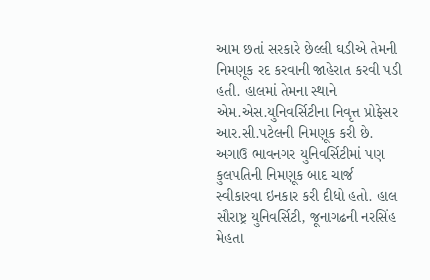આમ છતાં સરકારે છેલ્લી ઘડીએ તેમની નિમણૂક રદ કરવાની જાહેરાત કરવી પડી હતી. હાલમાં તેમના સ્થાને એમ.એસ.યુનિવર્સિટીના નિવૃત્ત પ્રોફેસર આર.સી.પટેલની નિમણૂક કરી છે. અગાઉ ભાવનગર યુનિવર્સિટીમાં પણ કુલપતિની નિમણૂક બાદ ચાર્જ સ્વીકારવા ઇનકાર કરી દીધો હતો. હાલ સૌરાષ્ટ્ર યુનિવર્સિટી, જૂનાગઢની નરસિંહ મેહતા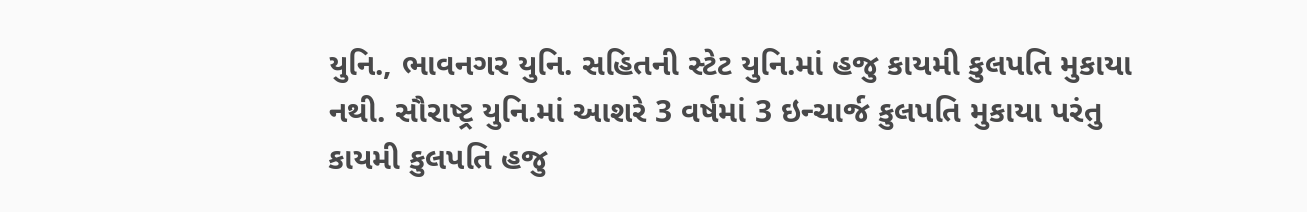યુનિ., ભાવનગર યુનિ. સહિતની સ્ટેટ યુનિ.માં હજુ કાયમી કુલપતિ મુકાયા નથી. સૌરાષ્ટ્ર યુનિ.માં આશરે 3 વર્ષમાં 3 ઇન્ચાર્જ કુલપતિ મુકાયા પરંતુ કાયમી કુલપતિ હજુ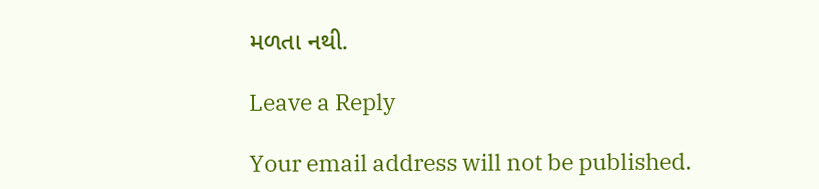મળતા નથી.

Leave a Reply

Your email address will not be published.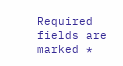Required fields are marked *